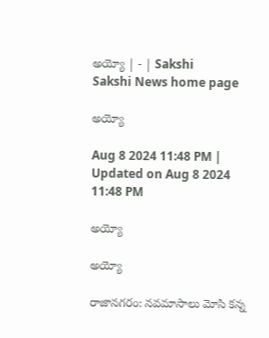అయ్యో | - | Sakshi
Sakshi News home page

అయ్యో

Aug 8 2024 11:48 PM | Updated on Aug 8 2024 11:48 PM

అయ్యో

అయ్యో

రాజానగరం: నవమాసాలు మోసి కన్న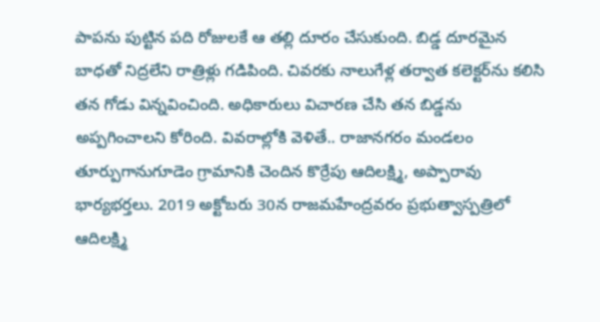పాపను పుట్టిన పది రోజులకే ఆ తల్లి దూరం చేసుకుంది. బిడ్డ దూరమైన బాధతో నిద్రలేని రాత్రిళ్లు గడిపింది. చివరకు నాలుగేళ్ల తర్వాత కలెక్టర్‌ను కలిసి తన గోడు విన్నవించింది. అధికారులు విచారణ చేసి తన బిడ్డను అప్పగించాలని కోరింది. వివరాల్లోకి వెళితే.. రాజానగరం మండలం తూర్పుగానుగూడెం గ్రామానికి చెందిన కొర్రేపు ఆదిలక్ష్మి, అప్పారావు భార్యభర్తలు. 2019 అక్టోబరు 30న రాజమహేంద్రవరం ప్రభుత్వాస్పత్రిలో ఆదిలక్ష్మి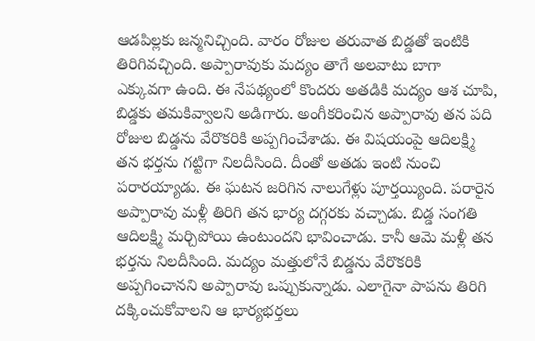ఆడపిల్లకు జన్మనిచ్చింది. వారం రోజుల తరువాత బిడ్డతో ఇంటికి తిరిగివచ్చింది. అప్పారావుకు మద్యం తాగే అలవాటు బాగా ఎక్కువగా ఉంది. ఈ నేపథ్యంలో కొందరు అతడికి మద్యం ఆశ చూపి, బిడ్డకు తమకివ్వాలని అడిగారు. అంగీకరించిన అప్పారావు తన పది రోజుల బిడ్డను వేరొకరికి అప్పగించేశాడు. ఈ విషయంపై ఆదిలక్ష్మి తన భర్తను గట్టిగా నిలదీసింది. దీంతో అతడు ఇంటి నుంచి పరారయ్యాడు. ఈ ఘటన జరిగిన నాలుగేళ్లు పూర్తయ్యింది. పరారైన అప్పారావు మళ్లీ తిరిగి తన భార్య దగ్గరకు వచ్చాడు. బిడ్డ సంగతి ఆదిలక్ష్మి మర్చిపోయి ఉంటుందని భావించాడు. కానీ ఆమె మళ్లీ తన భర్తను నిలదీసింది. మద్యం మత్తులోనే బిడ్డను వేరొకరికి అప్పగించానని అప్పారావు ఒప్పుకున్నాడు. ఎలాగైనా పాపను తిరిగి దక్కించుకోవాలని ఆ భార్యభర్తలు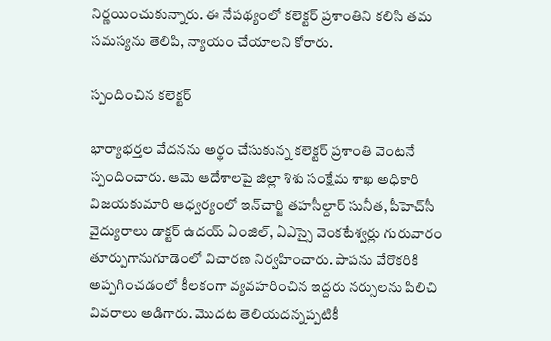నిర్ణయించుకున్నారు. ఈ నేపథ్యంలో కలెక్టర్‌ ప్రశాంతిని కలిసి తమ సమస్యను తెలిపి, న్యాయం చేయాలని కోరారు.

స్పందించిన కలెక్టర్‌

భార్యాభర్తల వేదనను అర్థం చేసుకున్న కలెక్టర్‌ ప్రశాంతి వెంటనే స్పందించారు. ఆమె ఆదేశాలపై జిల్లా శిశు సంక్షేమ శాఖ అధికారి విజయకుమారి ఆధ్వర్యంలో ఇన్‌చార్జి తహసీల్దార్‌ సునీత, పీహెచ్‌సీ వైద్యురాలు డాక్టర్‌ ఉదయ్‌ ఏంజిల్‌, ఏఎస్సై వెంకటేశ్వర్లు గురువారం తూర్పుగానుగూడెంలో విచారణ నిర్వహించారు. పాపను వేరొకరికి అప్పగించడంలో కీలకంగా వ్యవహరించిన ఇద్దరు నర్సులను పిలిచి వివరాలు అడిగారు. మొదట తెలియదన్నప్పటికీ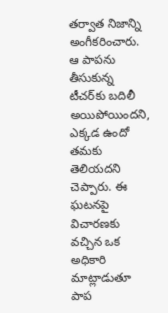తర్వాత నిజాన్ని అంగీకరించారు. ఆ పాపను తీసుకున్న టీచర్‌కు బదిలీ అయిపోయిందని, ఎక్కడ ఉందో తమకు తెలియదని చెప్పారు. ఈ ఘటనపై విచారణకు వచ్చిన ఒక అధికారి మాట్లాడుతూ పాప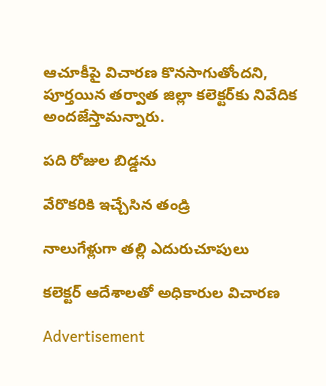ఆచూకీపై విచారణ కొనసాగుతోందని, పూర్తయిన తర్వాత జిల్లా కలెక్టర్‌కు నివేదిక అందజేస్తామన్నారు.

పది రోజుల బిడ్డను

వేరొకరికి ఇచ్చేసిన తండ్రి

నాలుగేళ్లుగా తల్లి ఎదురుచూపులు

కలెక్టర్‌ ఆదేశాలతో అధికారుల విచారణ

Advertisement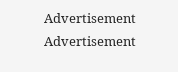Advertisement
Advertisement